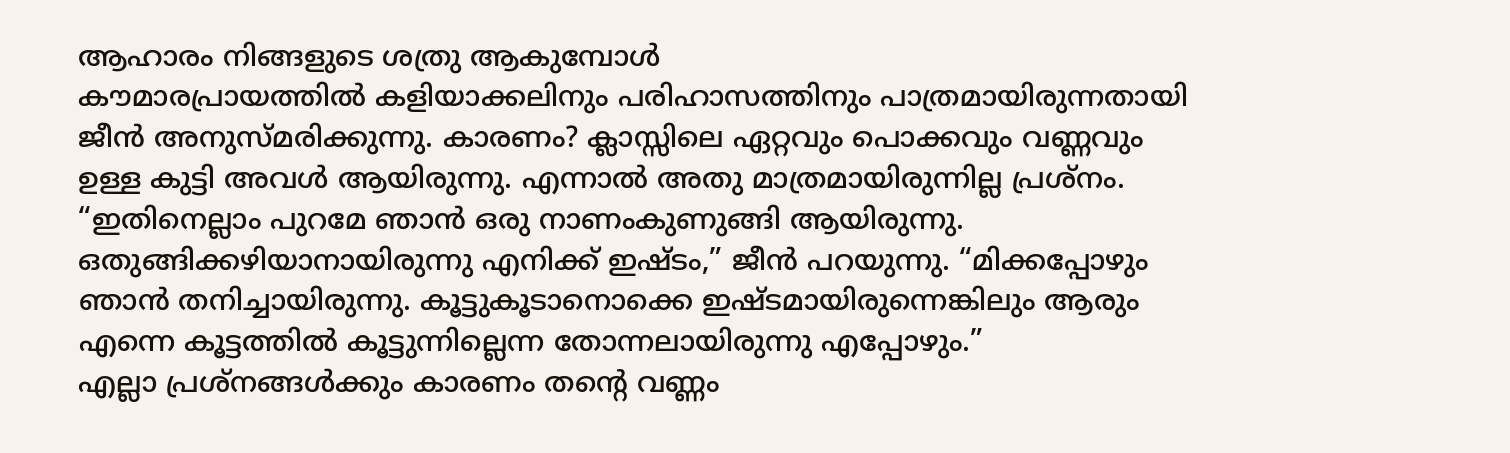ആഹാരം നിങ്ങളുടെ ശത്രു ആകുമ്പോൾ
കൗമാരപ്രായത്തിൽ കളിയാക്കലിനും പരിഹാസത്തിനും പാത്രമായിരുന്നതായി ജീൻ അനുസ്മരിക്കുന്നു. കാരണം? ക്ലാസ്സിലെ ഏറ്റവും പൊക്കവും വണ്ണവും ഉള്ള കുട്ടി അവൾ ആയിരുന്നു. എന്നാൽ അതു മാത്രമായിരുന്നില്ല പ്രശ്നം. “ഇതിനെല്ലാം പുറമേ ഞാൻ ഒരു നാണംകുണുങ്ങി ആയിരുന്നു. ഒതുങ്ങിക്കഴിയാനായിരുന്നു എനിക്ക് ഇഷ്ടം,” ജീൻ പറയുന്നു. “മിക്കപ്പോഴും ഞാൻ തനിച്ചായിരുന്നു. കൂട്ടുകൂടാനൊക്കെ ഇഷ്ടമായിരുന്നെങ്കിലും ആരും എന്നെ കൂട്ടത്തിൽ കൂട്ടുന്നില്ലെന്ന തോന്നലായിരുന്നു എപ്പോഴും.”
എല്ലാ പ്രശ്നങ്ങൾക്കും കാരണം തന്റെ വണ്ണം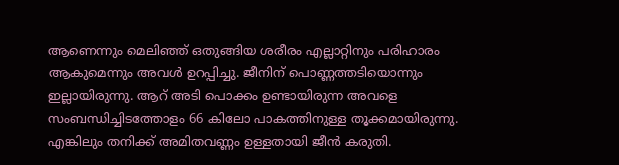ആണെന്നും മെലിഞ്ഞ് ഒതുങ്ങിയ ശരീരം എല്ലാറ്റിനും പരിഹാരം ആകുമെന്നും അവൾ ഉറപ്പിച്ചു. ജീനിന് പൊണ്ണത്തടിയൊന്നും ഇല്ലായിരുന്നു. ആറ് അടി പൊക്കം ഉണ്ടായിരുന്ന അവളെ സംബന്ധിച്ചിടത്തോളം 66 കിലോ പാകത്തിനുള്ള തൂക്കമായിരുന്നു. എങ്കിലും തനിക്ക് അമിതവണ്ണം ഉള്ളതായി ജീൻ കരുതി.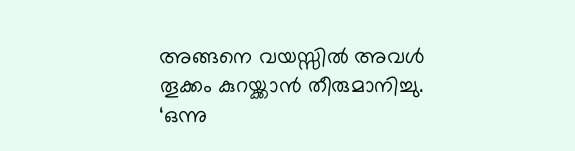അങ്ങനെ വയസ്സിൽ അവൾ തൂക്കം കുറയ്ക്കാൻ തീരുമാനിച്ചു. ‘ഒന്നു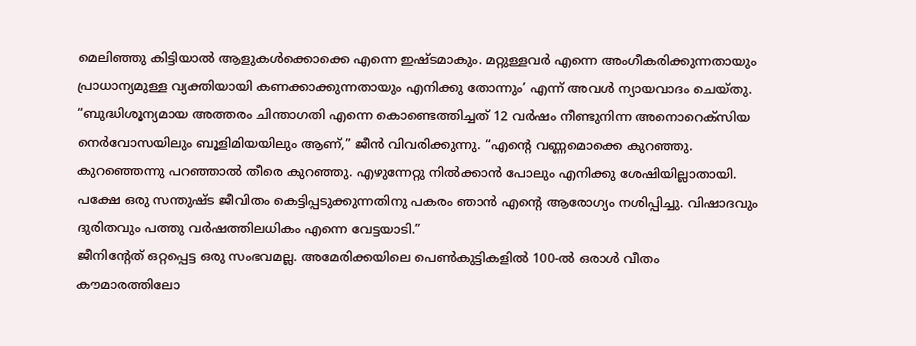മെലിഞ്ഞു കിട്ടിയാൽ ആളുകൾക്കൊക്കെ എന്നെ ഇഷ്ടമാകും. മറ്റുള്ളവർ എന്നെ അംഗീകരിക്കുന്നതായും പ്രാധാന്യമുള്ള വ്യക്തിയായി കണക്കാക്കുന്നതായും എനിക്കു തോന്നും’ എന്ന് അവൾ ന്യായവാദം ചെയ്തു.
“ബുദ്ധിശൂന്യമായ അത്തരം ചിന്താഗതി എന്നെ കൊണ്ടെത്തിച്ചത് 12 വർഷം നീണ്ടുനിന്ന അനൊറെക്സിയ നെർവോസയിലും ബൂളിമിയയിലും ആണ്,” ജീൻ വിവരിക്കുന്നു. “എന്റെ വണ്ണമൊക്കെ കുറഞ്ഞു. കുറഞ്ഞെന്നു പറഞ്ഞാൽ തീരെ കുറഞ്ഞു. എഴുന്നേറ്റു നിൽക്കാൻ പോലും എനിക്കു ശേഷിയില്ലാതായി. പക്ഷേ ഒരു സന്തുഷ്ട ജീവിതം കെട്ടിപ്പടുക്കുന്നതിനു പകരം ഞാൻ എന്റെ ആരോഗ്യം നശിപ്പിച്ചു. വിഷാദവും ദുരിതവും പത്തു വർഷത്തിലധികം എന്നെ വേട്ടയാടി.”
ജീനിന്റേത് ഒറ്റപ്പെട്ട ഒരു സംഭവമല്ല. അമേരിക്കയിലെ പെൺകുട്ടികളിൽ 100-ൽ ഒരാൾ വീതം കൗമാരത്തിലോ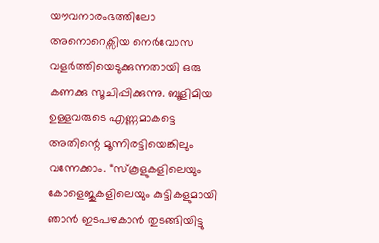യൗവനാരംഭത്തിലോ അനൊറെക്സിയ നെർവോസ വളർത്തിയെടുക്കുന്നതായി ഒരു കണക്കു സൂചിപ്പിക്കുന്നു. ബൂളിമിയ ഉള്ളവരുടെ എണ്ണമാകട്ടെ അതിന്റെ മൂന്നിരട്ടിയെങ്കിലും വന്നേക്കാം. “സ്കൂളുകളിലെയും കോളെജുകളിലെയും കുട്ടികളുമായി ഞാൻ ഇടപഴകാൻ തുടങ്ങിയിട്ടു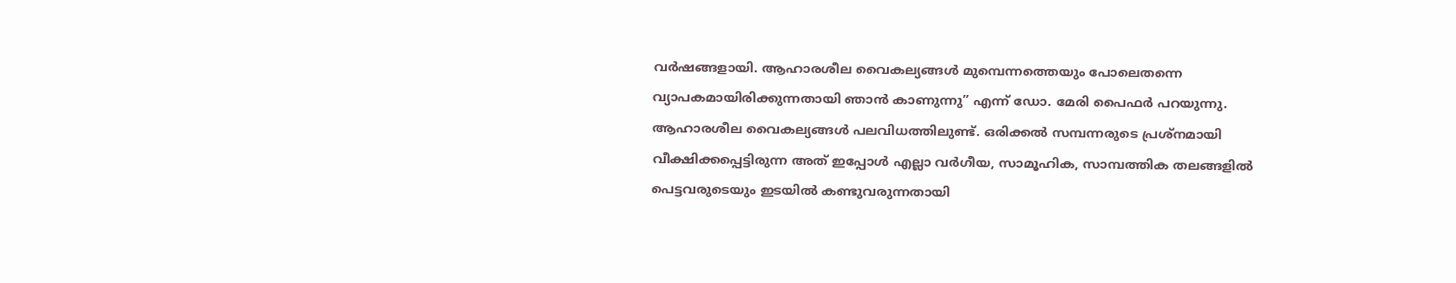വർഷങ്ങളായി. ആഹാരശീല വൈകല്യങ്ങൾ മുമ്പെന്നത്തെയും പോലെതന്നെ വ്യാപകമായിരിക്കുന്നതായി ഞാൻ കാണുന്നു” എന്ന് ഡോ. മേരി പൈഫർ പറയുന്നു.
ആഹാരശീല വൈകല്യങ്ങൾ പലവിധത്തിലുണ്ട്. ഒരിക്കൽ സമ്പന്നരുടെ പ്രശ്നമായി വീക്ഷിക്കപ്പെട്ടിരുന്ന അത് ഇപ്പോൾ എല്ലാ വർഗീയ, സാമൂഹിക, സാമ്പത്തിക തലങ്ങളിൽ പെട്ടവരുടെയും ഇടയിൽ കണ്ടുവരുന്നതായി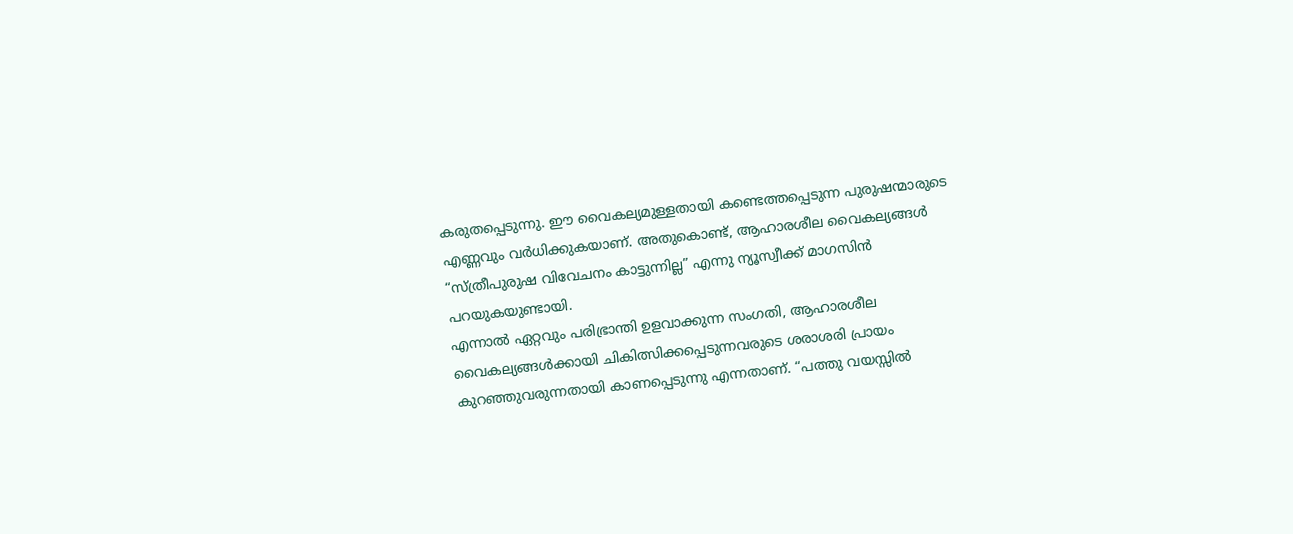കരുതപ്പെടുന്നു. ഈ വൈകല്യമുള്ളതായി കണ്ടെത്തപ്പെടുന്ന പുരുഷന്മാരുടെ എണ്ണവും വർധിക്കുകയാണ്. അതുകൊണ്ട്, ആഹാരശീല വൈകല്യങ്ങൾ “സ്ത്രീപുരുഷ വിവേചനം കാട്ടുന്നില്ല” എന്നു ന്യൂസ്വീക്ക് മാഗസിൻ പറയുകയുണ്ടായി.
എന്നാൽ ഏറ്റവും പരിഭ്രാന്തി ഉളവാക്കുന്ന സംഗതി, ആഹാരശീല വൈകല്യങ്ങൾക്കായി ചികിത്സിക്കപ്പെടുന്നവരുടെ ശരാശരി പ്രായം കുറഞ്ഞുവരുന്നതായി കാണപ്പെടുന്നു എന്നതാണ്. “പത്തു വയസ്സിൽ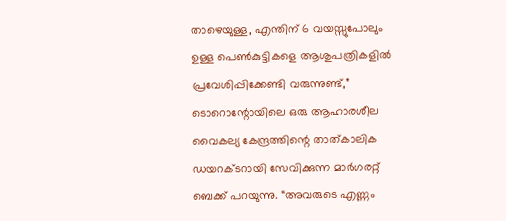താഴെയുള്ള, എന്തിന് 6 വയസ്സുപോലും ഉള്ള പെൺകുട്ടികളെ ആശുപത്രികളിൽ പ്രവേശിപ്പിക്കേണ്ടി വരുന്നുണ്ട്,” ടൊറൊന്റോയിലെ ഒരു ആഹാരശീല വൈകല്യ കേന്ദ്രത്തിന്റെ താത്കാലിക ഡയറക്ടറായി സേവിക്കുന്ന മാർഗരറ്റ് ബെക്ക് പറയുന്നു. “അവരുടെ എണ്ണം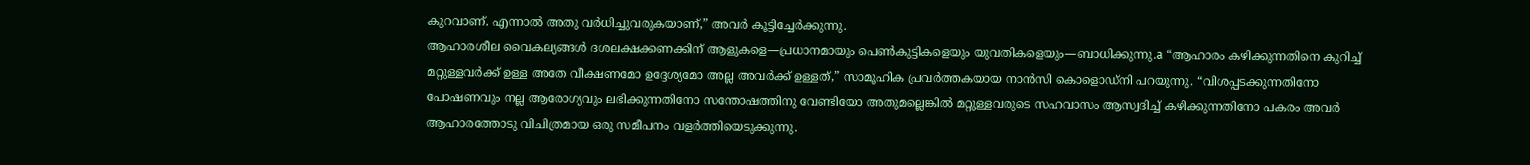കുറവാണ്. എന്നാൽ അതു വർധിച്ചുവരുകയാണ്,” അവർ കൂട്ടിച്ചേർക്കുന്നു.
ആഹാരശീല വൈകല്യങ്ങൾ ദശലക്ഷക്കണക്കിന് ആളുകളെ—പ്രധാനമായും പെൺകുട്ടികളെയും യുവതികളെയും—ബാധിക്കുന്നു.a “ആഹാരം കഴിക്കുന്നതിനെ കുറിച്ച് മറ്റുള്ളവർക്ക് ഉള്ള അതേ വീക്ഷണമോ ഉദ്ദേശ്യമോ അല്ല അവർക്ക് ഉള്ളത്,” സാമൂഹിക പ്രവർത്തകയായ നാൻസി കൊളൊഡ്നി പറയുന്നു. “വിശപ്പടക്കുന്നതിനോ പോഷണവും നല്ല ആരോഗ്യവും ലഭിക്കുന്നതിനോ സന്തോഷത്തിനു വേണ്ടിയോ അതുമല്ലെങ്കിൽ മറ്റുള്ളവരുടെ സഹവാസം ആസ്വദിച്ച് കഴിക്കുന്നതിനോ പകരം അവർ ആഹാരത്തോടു വിചിത്രമായ ഒരു സമീപനം വളർത്തിയെടുക്കുന്നു.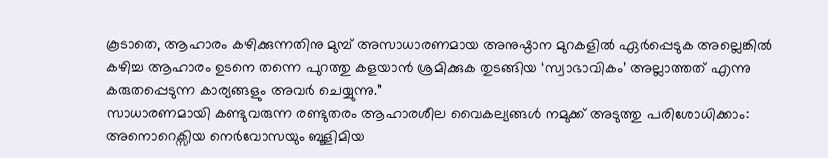കൂടാതെ, ആഹാരം കഴിക്കുന്നതിനു മുമ്പ് അസാധാരണമായ അനുഷ്ഠാന മുറകളിൽ ഏർപ്പെടുക അല്ലെങ്കിൽ കഴിച്ച ആഹാരം ഉടനെ തന്നെ പുറത്തു കളയാൻ ശ്രമിക്കുക തുടങ്ങിയ ‘സ്വാഭാവികം’ അല്ലാത്തത് എന്നു കരുതപ്പെടുന്ന കാര്യങ്ങളും അവർ ചെയ്യുന്നു.”
സാധാരണമായി കണ്ടുവരുന്ന രണ്ടുതരം ആഹാരശീല വൈകല്യങ്ങൾ നമുക്ക് അടുത്തു പരിശോധിക്കാം: അനൊറെക്സിയ നെർവോസയും ബൂളിമിയ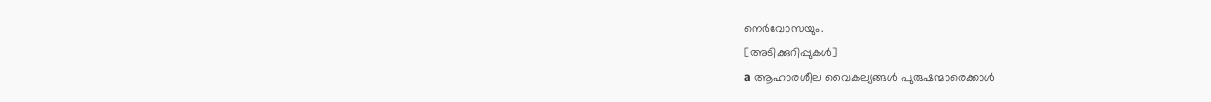നെർവോസയും.
[അടിക്കുറിപ്പുകൾ]
a ആഹാരശീല വൈകല്യങ്ങൾ പുരുഷന്മാരെക്കാൾ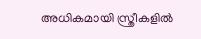അധികമായി സ്ത്രീകളിൽ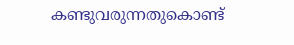കണ്ടുവരുന്നതുകൊണ്ട്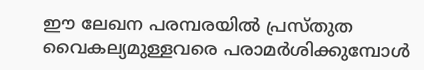ഈ ലേഖന പരമ്പരയിൽ പ്രസ്തുത വൈകല്യമുള്ളവരെ പരാമർശിക്കുമ്പോൾ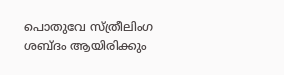പൊതുവേ സ്ത്രീലിംഗ ശബ്ദം ആയിരിക്കും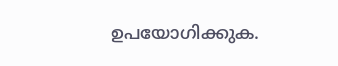ഉപയോഗിക്കുക.